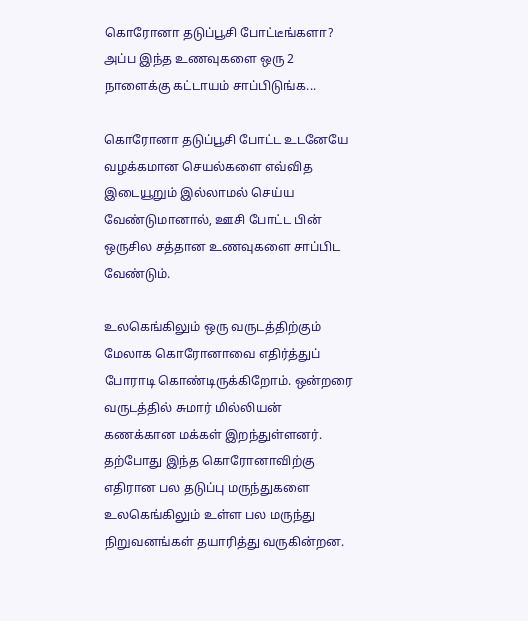கொரோனா தடுப்பூசி போட்டீங்களா? அப்ப இந்த உணவுகளை ஒரு 2 நாளைக்கு கட்டாயம் சாப்பிடுங்க...

கொரோனா தடுப்பூசி போட்ட உடனேயே வழக்கமான செயல்களை எவ்வித இடையூறும் இல்லாமல் செய்ய வேண்டுமானால், ஊசி போட்ட பின் ஒருசில சத்தான உணவுகளை சாப்பிட வேண்டும்.

உலகெங்கிலும் ஒரு வருடத்திற்கும் மேலாக கொரோனாவை எதிர்த்துப் போராடி கொண்டிருக்கிறோம். ஒன்றரை வருடத்தில் சுமார் மில்லியன் கணக்கான மக்கள் இறந்துள்ளனர். தற்போது இந்த கொரோனாவிற்கு எதிரான பல தடுப்பு மருந்துகளை உலகெங்கிலும் உள்ள பல மருந்து நிறுவனங்கள் தயாரித்து வருகின்றன.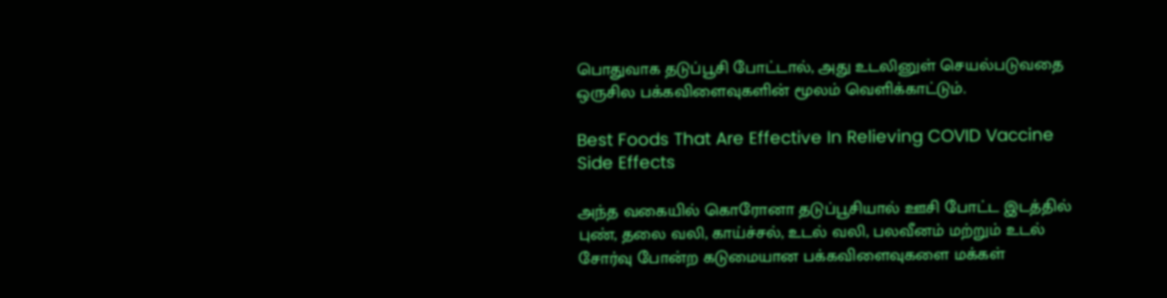பொதுவாக தடுப்பூசி போட்டால், அது உடலினுள் செயல்படுவதை ஒருசில பக்கவிளைவுகளின் மூலம் வெளிக்காட்டும்.

Best Foods That Are Effective In Relieving COVID Vaccine Side Effects

அந்த வகையில் கொரோனா தடுப்பூசியால் ஊசி போட்ட இடத்தில் புண், தலை வலி, காய்ச்சல், உடல் வலி, பலவீனம் மற்றும் உடல் சோர்வு போன்ற கடுமையான பக்கவிளைவுகளை மக்கள்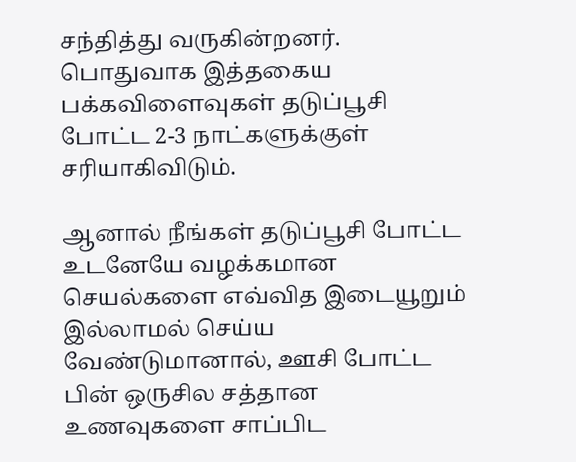சந்தித்து வருகின்றனர். பொதுவாக இத்தகைய பக்கவிளைவுகள் தடுப்பூசி போட்ட 2-3 நாட்களுக்குள் சரியாகிவிடும்.

ஆனால் நீங்கள் தடுப்பூசி போட்ட உடனேயே வழக்கமான செயல்களை எவ்வித இடையூறும் இல்லாமல் செய்ய வேண்டுமானால், ஊசி போட்ட பின் ஒருசில சத்தான உணவுகளை சாப்பிட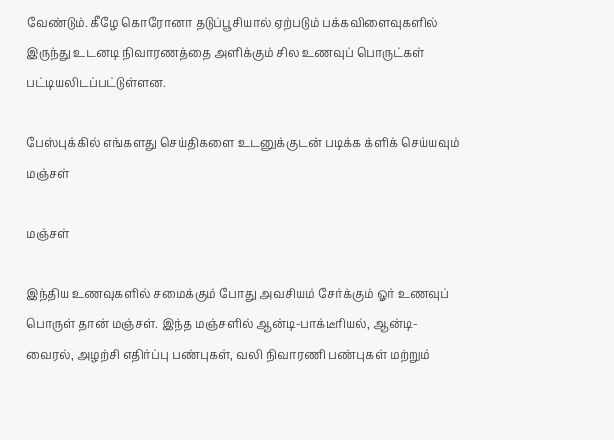வேண்டும். கீழே கொரோனா தடுப்பூசியால் ஏற்படும் பக்கவிளைவுகளில் இருந்து உடனடி நிவாரணத்தை அளிக்கும் சில உணவுப் பொருட்கள் பட்டியலிடப்பட்டுள்ளன.

பேஸ்புக்கில் எங்களது செய்திகளை உடனுக்குடன் படிக்க க்ளிக் செய்யவும்
மஞ்சள்

மஞ்சள்

இந்திய உணவுகளில் சமைக்கும் போது அவசியம் சேர்க்கும் ஓர் உணவுப் பொருள் தான் மஞ்சள். இந்த மஞ்சளில் ஆன்டி-பாக்டீரியல், ஆன்டி-வைரல், அழற்சி எதிர்ப்பு பண்புகள், வலி நிவாரணி பண்புகள் மற்றும்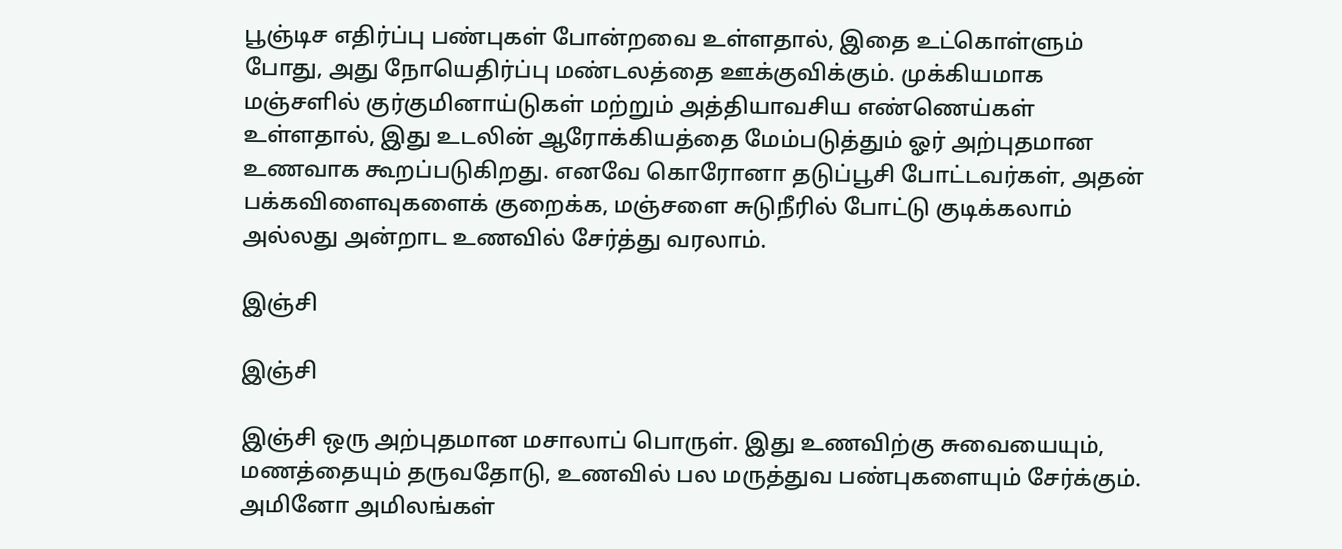பூஞ்டிச எதிர்ப்பு பண்புகள் போன்றவை உள்ளதால், இதை உட்கொள்ளும் போது, அது நோயெதிர்ப்பு மண்டலத்தை ஊக்குவிக்கும். முக்கியமாக மஞ்சளில் குர்குமினாய்டுகள் மற்றும் அத்தியாவசிய எண்ணெய்கள் உள்ளதால், இது உடலின் ஆரோக்கியத்தை மேம்படுத்தும் ஓர் அற்புதமான உணவாக கூறப்படுகிறது. எனவே கொரோனா தடுப்பூசி போட்டவர்கள், அதன் பக்கவிளைவுகளைக் குறைக்க, மஞ்சளை சுடுநீரில் போட்டு குடிக்கலாம் அல்லது அன்றாட உணவில் சேர்த்து வரலாம்.

இஞ்சி

இஞ்சி

இஞ்சி ஒரு அற்புதமான மசாலாப் பொருள். இது உணவிற்கு சுவையையும், மணத்தையும் தருவதோடு, உணவில் பல மருத்துவ பண்புகளையும் சேர்க்கும். அமினோ அமிலங்கள்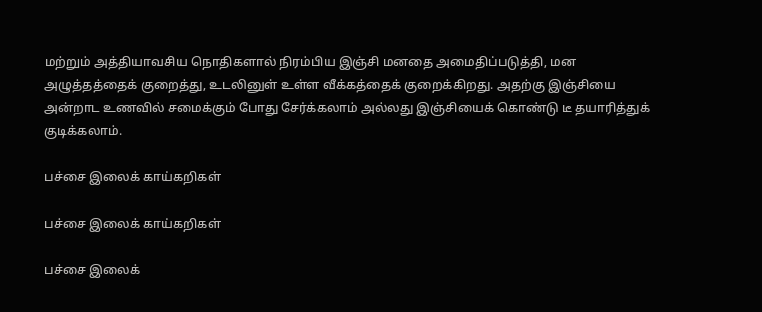மற்றும் அத்தியாவசிய நொதிகளால் நிரம்பிய இஞ்சி மனதை அமைதிப்படுத்தி, மன அழுத்தத்தைக் குறைத்து, உடலினுள் உள்ள வீக்கத்தைக் குறைக்கிறது. அதற்கு இஞ்சியை அன்றாட உணவில் சமைக்கும் போது சேர்க்கலாம் அல்லது இஞ்சியைக் கொண்டு டீ தயாரித்துக் குடிக்கலாம்.

பச்சை இலைக் காய்கறிகள்

பச்சை இலைக் காய்கறிகள்

பச்சை இலைக்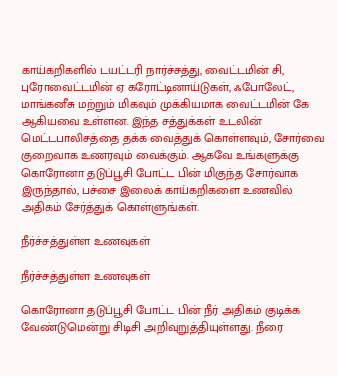காய்கறிகளில் டயட்டரி நார்ச்சத்து, வைட்டமின் சி, புரோவைட்டமின் ஏ கரோட்டினாய்டுகள், ஃபோலேட், மாங்கனீசு மற்றும் மிகவும் முக்கியமாக வைட்டமின் கே ஆகியவை உள்ளன. இந்த சத்துக்கள் உடலின் மெட்டபாலிசத்தை தக்க வைத்துக் கொள்ளவும், சோர்வை குறைவாக உணரவும் வைக்கும். ஆகவே உங்களுக்கு கொரோனா தடுப்பூசி போட்ட பின் மிகுந்த சோர்வாக இருந்தால், பச்சை இலைக் காய்கறிகளை உணவில் அதிகம் சேர்த்துக் கொள்ளுங்கள்.

நீர்ச்சத்துள்ள உணவுகள்

நீர்ச்சத்துள்ள உணவுகள்

கொரோனா தடுப்பூசி போட்ட பின் நீர் அதிகம் குடிக்க வேண்டுமென்று சிடிசி அறிவுறுத்தியுள்ளது. நீரை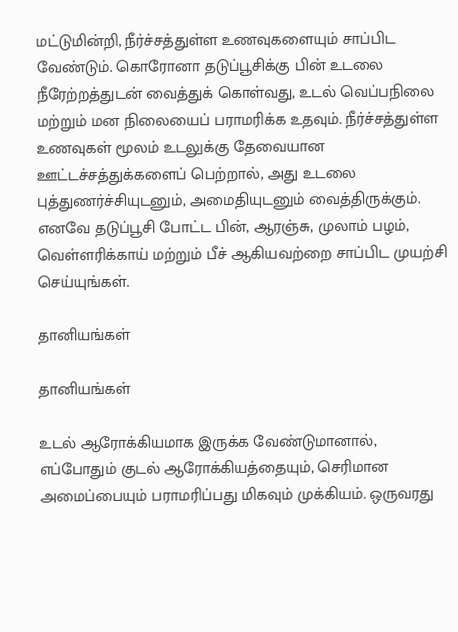மட்டுமின்றி, நீர்ச்சத்துள்ள உணவுகளையும் சாப்பிட வேண்டும். கொரோனா தடுப்பூசிக்கு பின் உடலை நீரேற்றத்துடன் வைத்துக் கொள்வது, உடல் வெப்பநிலை மற்றும் மன நிலையைப் பராமரிக்க உதவும். நீர்ச்சத்துள்ள உணவுகள் மூலம் உடலுக்கு தேவையான ஊட்டச்சத்துக்களைப் பெற்றால், அது உடலை புத்துணர்ச்சியுடனும், அமைதியுடனும் வைத்திருக்கும். எனவே தடுப்பூசி போட்ட பின், ஆரஞ்சு, முலாம் பழம், வெள்ளரிக்காய் மற்றும் பீச் ஆகியவற்றை சாப்பிட முயற்சி செய்யுங்கள்.

தானியங்கள்

தானியங்கள்

உடல் ஆரோக்கியமாக இருக்க வேண்டுமானால், எப்போதும் குடல் ஆரோக்கியத்தையும், செரிமான அமைப்பையும் பராமரிப்பது மிகவும் முக்கியம். ஒருவரது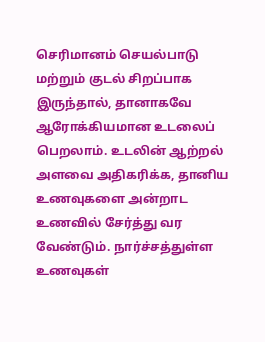செரிமானம் செயல்பாடு மற்றும் குடல் சிறப்பாக இருந்தால், தானாகவே ஆரோக்கியமான உடலைப் பெறலாம். உடலின் ஆற்றல் அளவை அதிகரிக்க, தானிய உணவுகளை அன்றாட உணவில் சேர்த்து வர வேண்டும். நார்ச்சத்துள்ள உணவுகள்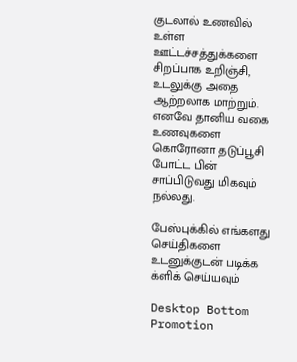குடலால் உணவில் உள்ள ஊட்டச்சத்துக்களை சிறப்பாக உறிஞ்சி, உடலுக்கு அதை ஆற்றலாக மாற்றும். எனவே தானிய வகை உணவுகளை கொரோனா தடுப்பூசி போட்ட பின் சாப்பிடுவது மிகவும் நல்லது.

பேஸ்புக்கில் எங்களது செய்திகளை உடனுக்குடன் படிக்க க்ளிக் செய்யவும்

Desktop Bottom Promotion